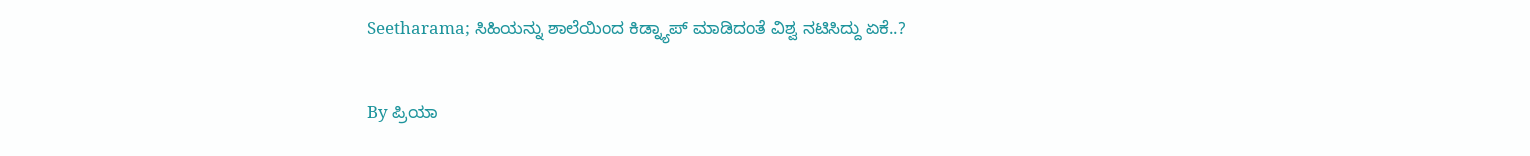Seetharama; ಸಿಹಿಯನ್ನು ಶಾಲೆಯಿಂದ ಕಿಡ್ನ್ಯಾಪ್ ಮಾಡಿದಂತೆ ವಿಶ್ವ ನಟಿಸಿದ್ದು ಏಕೆ..?

By ಪ್ರಿಯಾ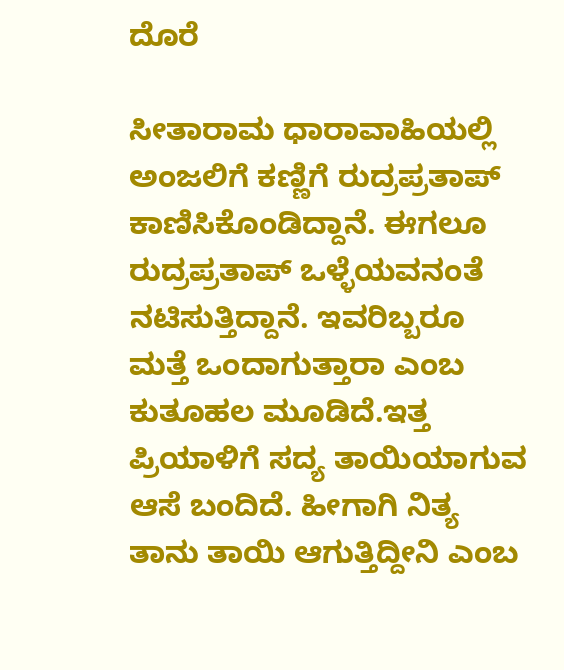ದೊರೆ

ಸೀತಾರಾಮ ಧಾರಾವಾಹಿಯಲ್ಲಿ ಅಂಜಲಿಗೆ ಕಣ್ಣಿಗೆ ರುದ್ರಪ್ರತಾಪ್ ಕಾಣಿಸಿಕೊಂಡಿದ್ದಾನೆ. ಈಗಲೂ ರುದ್ರಪ್ರತಾಪ್ ಒಳ್ಳೆಯವನಂತೆ ನಟಿಸುತ್ತಿದ್ದಾನೆ. ಇವರಿಬ್ಬರೂ ಮತ್ತೆ ಒಂದಾಗುತ್ತಾರಾ ಎಂಬ ಕುತೂಹಲ ಮೂಡಿದೆ.ಇತ್ತ ಪ್ರಿಯಾಳಿಗೆ ಸದ್ಯ ತಾಯಿಯಾಗುವ ಆಸೆ ಬಂದಿದೆ. ಹೀಗಾಗಿ ನಿತ್ಯ ತಾನು ತಾಯಿ ಆಗುತ್ತಿದ್ದೀನಿ ಎಂಬ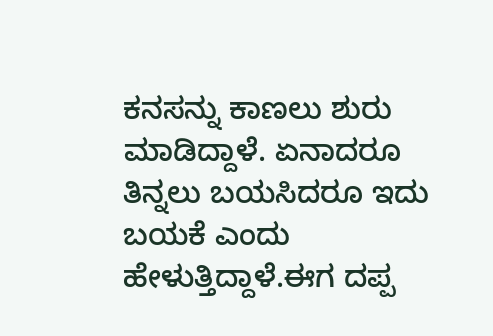ಕನಸನ್ನು ಕಾಣಲು ಶುರು ಮಾಡಿದ್ದಾಳೆ. ಏನಾದರೂ ತಿನ್ನಲು ಬಯಸಿದರೂ ಇದು ಬಯಕೆ ಎಂದು ಹೇಳುತ್ತಿದ್ದಾಳೆ.ಈಗ ದಪ್ಪ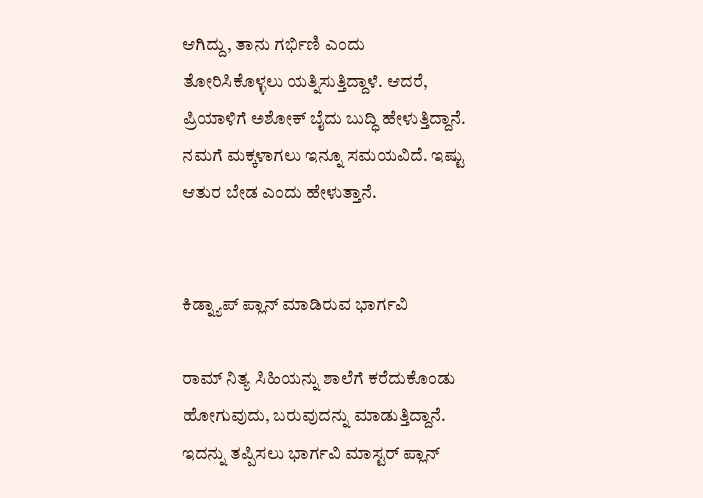ಆಗಿದ್ದು, ತಾನು ಗರ್ಭಿಣಿ ಎಂದು ತೋರಿಸಿಕೊಳ್ಳಲು ಯತ್ನಿಸುತ್ತಿದ್ದಾಳೆ. ಆದರೆ, ಪ್ರಿಯಾಳಿಗೆ ಅಶೋಕ್ ಬೈದು ಬುದ್ಧಿ ಹೇಳುತ್ತಿದ್ದಾನೆ. ನಮಗೆ ಮಕ್ಕಳಾಗಲು ಇನ್ನೂ ಸಮಯವಿದೆ. ಇಷ್ಟು ಆತುರ ಬೇಡ ಎಂದು ಹೇಳುತ್ತಾನೆ.


ಕಿಡ್ನ್ಯಾಪ್ ಪ್ಲಾನ್ ಮಾಡಿರುವ ಭಾರ್ಗವಿ

ರಾಮ್ ನಿತ್ಯ ಸಿಹಿಯನ್ನು ಶಾಲೆಗೆ ಕರೆದುಕೊಂಡು ಹೋಗುವುದು, ಬರುವುದನ್ನು ಮಾಡುತ್ತಿದ್ದಾನೆ. ಇದನ್ನು ತಪ್ಪಿಸಲು ಭಾರ್ಗವಿ ಮಾಸ್ಟರ್ ಪ್ಲಾನ್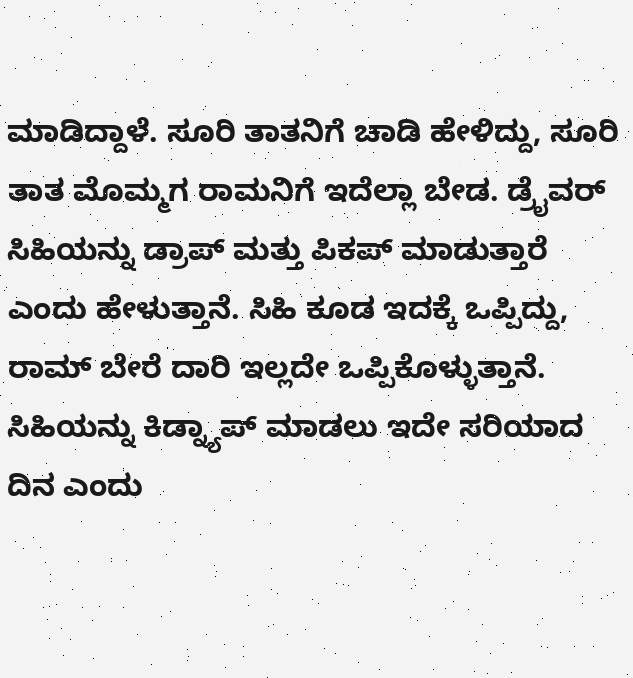ಮಾಡಿದ್ದಾಳೆ. ಸೂರಿ ತಾತನಿಗೆ ಚಾಡಿ ಹೇಳಿದ್ದು, ಸೂರಿ ತಾತ ಮೊಮ್ಮಗ ರಾಮನಿಗೆ ಇದೆಲ್ಲಾ ಬೇಡ. ಡ್ರೈವರ್ ಸಿಹಿಯನ್ನು ಡ್ರಾಪ್ ಮತ್ತು ಪಿಕಪ್ ಮಾಡುತ್ತಾರೆ ಎಂದು ಹೇಳುತ್ತಾನೆ. ಸಿಹಿ ಕೂಡ ಇದಕ್ಕೆ ಒಪ್ಪಿದ್ದು, ರಾಮ್ ಬೇರೆ ದಾರಿ ಇಲ್ಲದೇ ಒಪ್ಪಿಕೊಳ್ಳುತ್ತಾನೆ. ಸಿಹಿಯನ್ನು ಕಿಡ್ನ್ಯಾಪ್ ಮಾಡಲು ಇದೇ ಸರಿಯಾದ ದಿನ ಎಂದು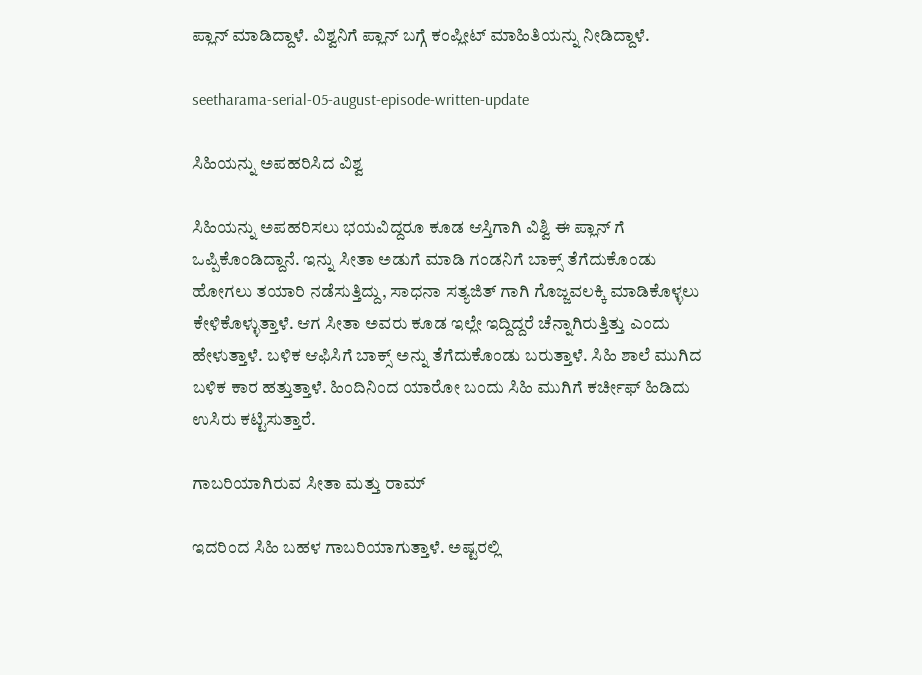ಪ್ಲಾನ್ ಮಾಡಿದ್ದಾಳೆ. ವಿಶ್ವನಿಗೆ ಪ್ಲಾನ್ ಬಗ್ಗೆ ಕಂಪ್ಲೀಟ್ ಮಾಹಿತಿಯನ್ನು ನೀಡಿದ್ದಾಳೆ.

seetharama-serial-05-august-episode-written-update

ಸಿಹಿಯನ್ನು ಅಪಹರಿಸಿದ ವಿಶ್ವ

ಸಿಹಿಯನ್ನು ಅಪಹರಿಸಲು ಭಯವಿದ್ದರೂ ಕೂಡ ಆಸ್ತಿಗಾಗಿ ವಿಶ್ವಿ ಈ ಪ್ಲಾನ್ ಗೆ ಒಪ್ಪಿಕೊಂಡಿದ್ದಾನೆ. ಇನ್ನು ಸೀತಾ ಅಡುಗೆ ಮಾಡಿ ಗಂಡನಿಗೆ ಬಾಕ್ಸ್ ತೆಗೆದುಕೊಂಡು ಹೋಗಲು ತಯಾರಿ ನಡೆಸುತ್ತಿದ್ದು, ಸಾಧನಾ ಸತ್ಯಜಿತ್ ಗಾಗಿ ಗೊಜ್ಜವಲಕ್ಕಿ ಮಾಡಿಕೊಳ್ಳಲು ಕೇಳಿಕೊಳ್ಳುತ್ತಾಳೆ. ಆಗ ಸೀತಾ ಅವರು ಕೂಡ ಇಲ್ಲೇ ಇದ್ದಿದ್ದರೆ ಚೆನ್ನಾಗಿರುತ್ತಿತ್ತು ಎಂದು ಹೇಳುತ್ತಾಳೆ. ಬಳಿಕ ಆಫಿಸಿಗೆ ಬಾಕ್ಸ್ ಅನ್ನು ತೆಗೆದುಕೊಂಡು ಬರುತ್ತಾಳೆ. ಸಿಹಿ ಶಾಲೆ ಮುಗಿದ ಬಳಿಕ ಕಾರ ಹತ್ತುತ್ತಾಳೆ. ಹಿಂದಿನಿಂದ ಯಾರೋ ಬಂದು ಸಿಹಿ ಮುಗಿಗೆ ಕರ್ಚೀಫ್ ಹಿಡಿದು ಉಸಿರು ಕಟ್ಟಿಸುತ್ತಾರೆ.

ಗಾಬರಿಯಾಗಿರುವ ಸೀತಾ ಮತ್ತು ರಾಮ್

ಇದರಿಂದ ಸಿಹಿ ಬಹಳ ಗಾಬರಿಯಾಗುತ್ತಾಳೆ. ಅಷ್ಟರಲ್ಲಿ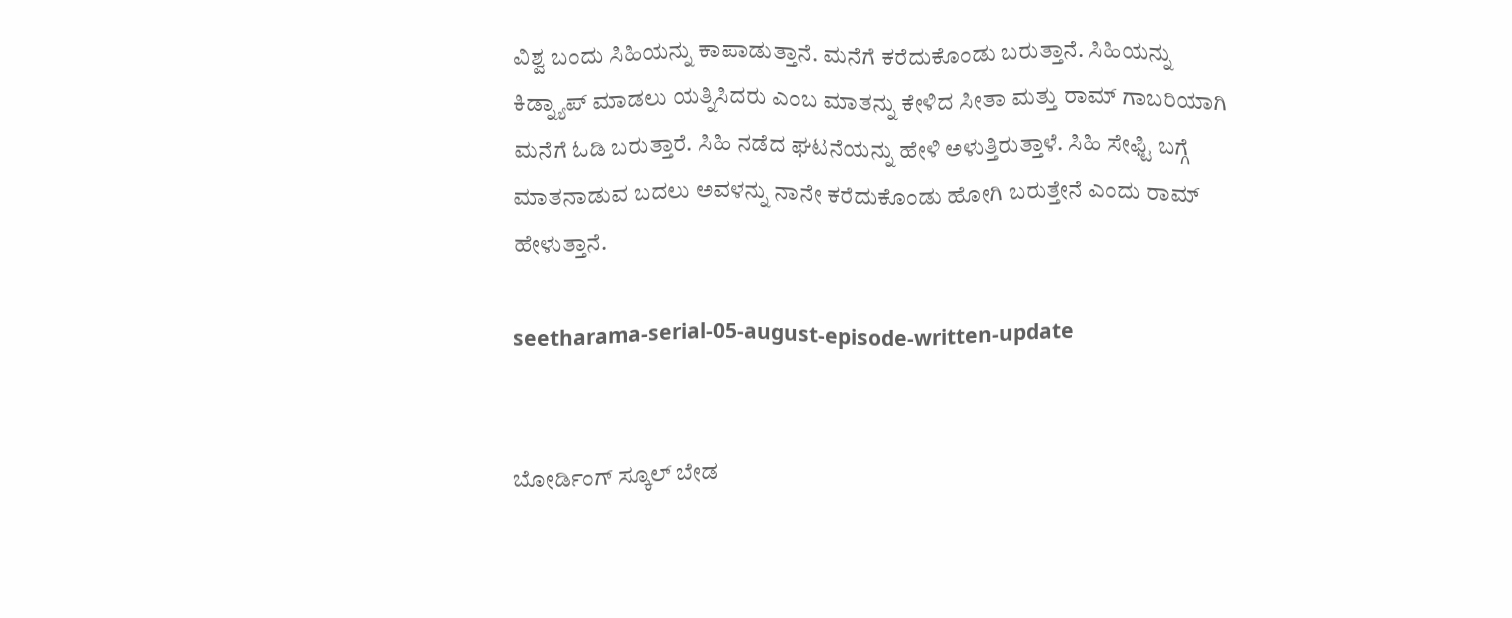ವಿಶ್ವ ಬಂದು ಸಿಹಿಯನ್ನು ಕಾಪಾಡುತ್ತಾನೆ. ಮನೆಗೆ ಕರೆದುಕೊಂಡು ಬರುತ್ತಾನೆ. ಸಿಹಿಯನ್ನು ಕಿಡ್ನ್ಯಾಪ್ ಮಾಡಲು ಯತ್ನಿಸಿದರು ಎಂಬ ಮಾತನ್ನು ಕೇಳಿದ ಸೀತಾ ಮತ್ತು ರಾಮ್ ಗಾಬರಿಯಾಗಿ ಮನೆಗೆ ಓಡಿ ಬರುತ್ತಾರೆ. ಸಿಹಿ ನಡೆದ ಘಟನೆಯನ್ನು ಹೇಳಿ ಅಳುತ್ತಿರುತ್ತಾಳೆ. ಸಿಹಿ ಸೇಫ್ಟಿ ಬಗ್ಗೆ ಮಾತನಾಡುವ ಬದಲು ಅವಳನ್ನು ನಾನೇ ಕರೆದುಕೊಂಡು ಹೋಗಿ ಬರುತ್ತೇನೆ ಎಂದು ರಾಮ್ ಹೇಳುತ್ತಾನೆ.

seetharama-serial-05-august-episode-written-update


ಬೋರ್ಡಿಂಗ್ ಸ್ಕೂಲ್ ಬೇಡ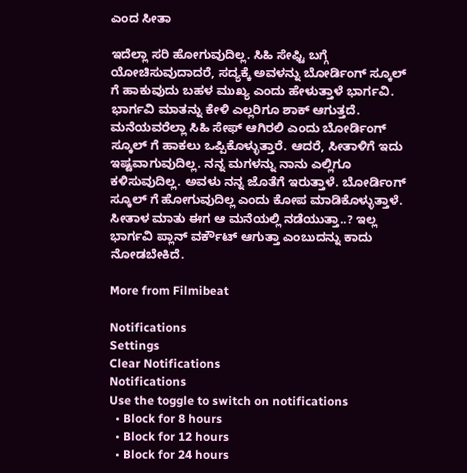ಎಂದ ಸೀತಾ

ಇದೆಲ್ಲಾ ಸರಿ ಹೋಗುವುದಿಲ್ಲ. ಸಿಹಿ ಸೇಫ್ಟಿ ಬಗ್ಗೆ ಯೋಚಿಸುವುದಾದರೆ, ಸದ್ಯಕ್ಕೆ ಅವಳನ್ನು ಬೋರ್ಡಿಂಗ್ ಸ್ಕೂಲ್ ಗೆ ಹಾಕುವುದು ಬಹಳ ಮುಖ್ಯ ಎಂದು ಹೇಳುತ್ತಾಳೆ ಭಾರ್ಗವಿ. ಭಾರ್ಗವಿ ಮಾತನ್ನು ಕೇಳಿ ಎಲ್ಲರಿಗೂ ಶಾಕ್ ಆಗುತ್ತದೆ. ಮನೆಯವರೆಲ್ಲಾ ಸಿಹಿ ಸೇಫ್ ಆಗಿರಲಿ ಎಂದು ಬೋರ್ಡಿಂಗ್ ಸ್ಕೂಲ್ ಗೆ ಹಾಕಲು ಒಪ್ಪಿಕೊಳ್ಳುತ್ತಾರೆ. ಆದರೆ, ಸೀತಾಳಿಗೆ ಇದು ಇಷ್ಟವಾಗುವುದಿಲ್ಲ. ನನ್ನ ಮಗಳನ್ನು ನಾನು ಎಲ್ಲಿಗೂ ಕಳಿಸುವುದಿಲ್ಲ. ಅವಳು ನನ್ನ ಜೊತೆಗೆ ಇರುತ್ತಾಳೆ. ಬೋರ್ಡಿಂಗ್ ಸ್ಕೂಲ್ ಗೆ ಹೋಗುವುದಿಲ್ಲ ಎಂದು ಕೋಪ ಮಾಡಿಕೊಳ್ಳುತ್ತಾಳೆ. ಸೀತಾಳ ಮಾತು ಈಗ ಆ ಮನೆಯಲ್ಲಿ ನಡೆಯುತ್ತಾ..? ಇಲ್ಲ ಭಾರ್ಗವಿ ಪ್ಲಾನ್ ವರ್ಕೌಟ್ ಆಗುತ್ತಾ ಎಂಬುದನ್ನು ಕಾದು ನೋಡಬೇಕಿದೆ.

More from Filmibeat

Notifications
Settings
Clear Notifications
Notifications
Use the toggle to switch on notifications
  • Block for 8 hours
  • Block for 12 hours
  • Block for 24 hours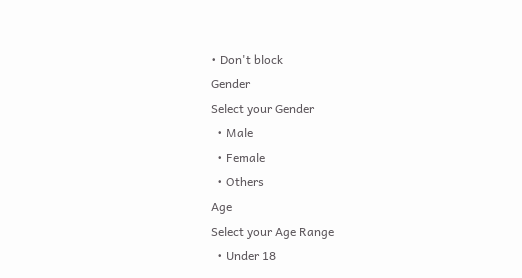• Don't block
Gender
Select your Gender
  • Male
  • Female
  • Others
Age
Select your Age Range
  • Under 18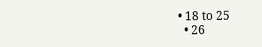• 18 to 25
  • 26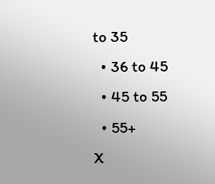to 35
  • 36 to 45
  • 45 to 55
  • 55+
X